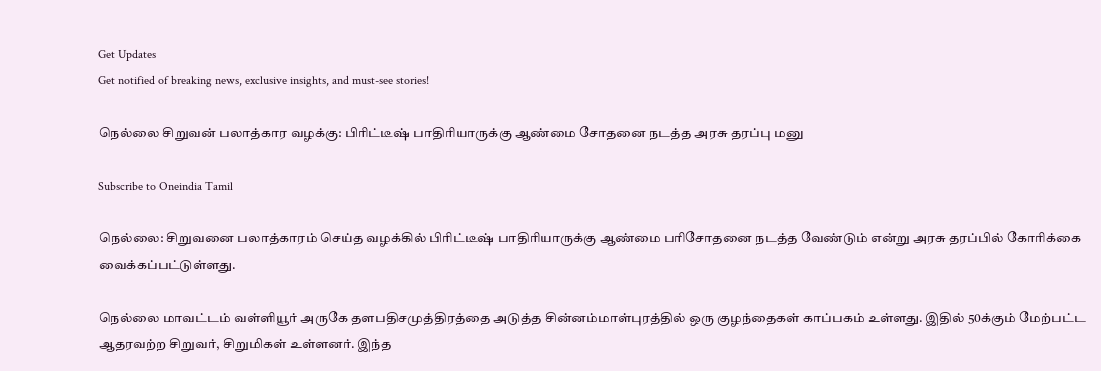Get Updates
Get notified of breaking news, exclusive insights, and must-see stories!

நெல்லை சிறுவன் பலாத்கார வழக்கு: பிரிட்டீஷ் பாதிரியாருக்கு ஆண்மை சோதனை நடத்த அரசு தரப்பு மனு

Subscribe to Oneindia Tamil

நெல்லை: சிறுவனை பலாத்காரம் செய்த வழக்கில் பிரிட்டீஷ் பாதிரியாருக்கு ஆண்மை பரிசோதனை நடத்த வேண்டும் என்று அரசு தரப்பில் கோரிக்கை வைக்கப்பட்டுள்ளது.

நெல்லை மாவட்டம் வள்ளியூர் அருகே தளபதிசமுத்திரத்தை அடுத்த சின்னம்மாள்புரத்தில் ஒரு குழந்தைகள் காப்பகம் உள்ளது. இதில் 50க்கும் மேற்பட்ட ஆதரவற்ற சிறுவர், சிறுமிகள் உள்ளனர். இந்த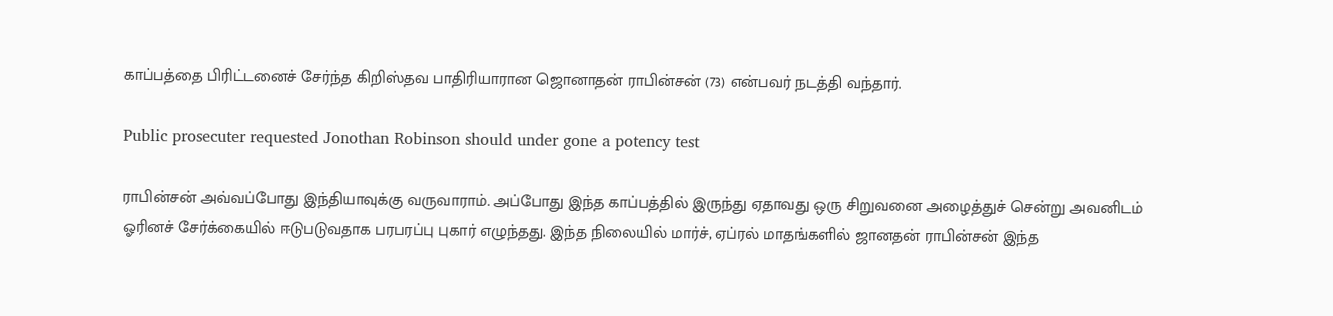காப்பத்தை பிரிட்டனைச் சேர்ந்த கிறிஸ்தவ பாதிரியாரான ஜொனாதன் ராபின்சன் (73) என்பவர் நடத்தி வந்தார்.

Public prosecuter requested Jonothan Robinson should under gone a potency test

ராபின்சன் அவ்வப்போது இந்தியாவுக்கு வருவாராம். அப்போது இந்த காப்பத்தில் இருந்து ஏதாவது ஒரு சிறுவனை அழைத்துச் சென்று அவனிடம் ஓரினச் சேர்க்கையில் ஈடுபடுவதாக பரபரப்பு புகார் எழுந்தது. இந்த நிலையில் மார்ச், ஏப்ரல் மாதங்களில் ஜானதன் ராபின்சன் இந்த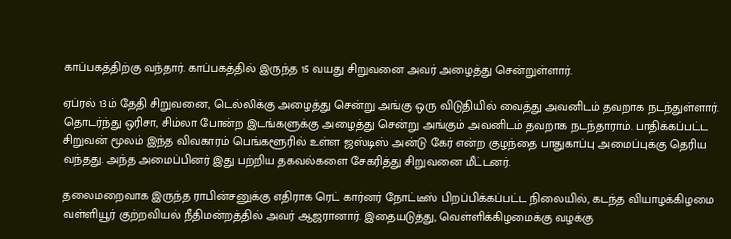காப்பகத்திற்கு வந்தார். காப்பகத்தில் இருந்த 15 வயது சிறுவனை அவர் அழைத்து சென்றுள்ளார்.

ஏப்ரல் 13ம் தேதி சிறுவனை, டெல்லிக்கு அழைத்து சென்று அங்கு ஒரு விடுதியில் வைத்து அவனிடம் தவறாக நடந்துள்ளார். தொடர்ந்து ஒரிசா, சிம்லா போன்ற இடங்களுக்கு அழைத்து சென்று அங்கும் அவனிடம் தவறாக நடந்தாராம். பாதிக்கப்பட்ட சிறுவன் மூலம் இந்த விவகாரம் பெங்களூரில் உள்ள ஜஸ்டிஸ் அன்டு கேர் என்ற குழந்தை பாதுகாப்பு அமைப்புக்கு தெரிய வந்தது. அந்த அமைப்பினர் இது பற்றிய தகவல்களை சேகரித்து சிறுவனை மீட்டனர்.

தலைமறைவாக இருந்த ராபின்சனுக்கு எதிராக ரெட் கார்னர் நோட்டீஸ் பிறப்பிக்கப்பட்ட நிலையில், கடந்த வியாழக்கிழமை வள்ளியூர் குற்றவியல் நீதிமன்றத்தில் அவர் ஆஜரானார். இதையடுத்து, வெள்ளிக்கிழமைக்கு வழக்கு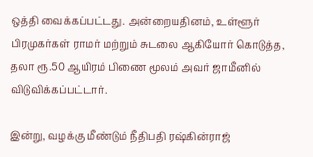ஒத்தி வைக்கப்பட்டது. அன்றையதினம், உள்ளூர் பிரமுகர்கள் ராமர் மற்றும் சுடலை ஆகியோர் கொடுத்த, தலா ரூ.50 ஆயிரம் பிணை மூலம் அவர் ஜாமீனில் விடுவிக்கப்பட்டார்.

இன்று, வழக்கு மீண்டும் நீதிபதி ரஷ்கின்ராஜ்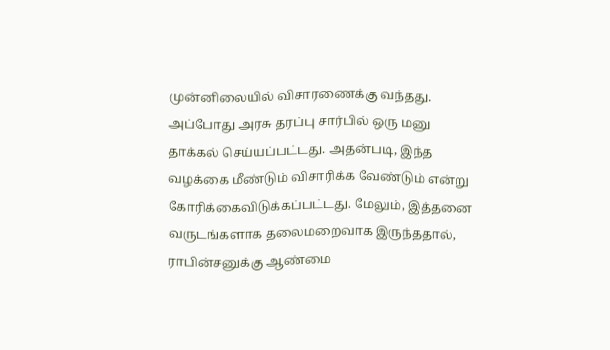முன்னிலையில் விசாரணைக்கு வந்தது. அப்போது அரசு தரப்பு சார்பில் ஒரு மனு தாக்கல் செய்யப்பட்டது. அதன்படி, இந்த வழக்கை மீண்டும் விசாரிக்க வேண்டும் என்று கோரிக்கைவிடுக்கப்பட்டது. மேலும், இத்தனை வருடங்களாக தலைமறைவாக இருந்ததால், ராபின்சனுக்கு ஆண்மை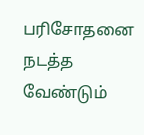பரிசோதனை நடத்த வேண்டும்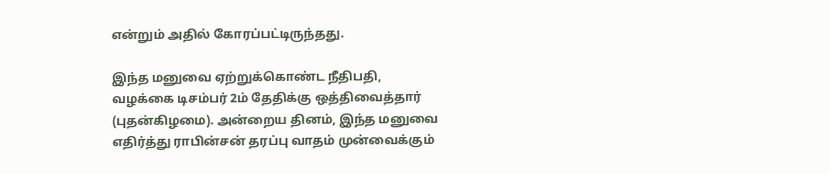என்றும் அதில் கோரப்பட்டிருந்தது.

இந்த மனுவை ஏற்றுக்கொண்ட நீதிபதி, வழக்கை டிசம்பர் 2ம் தேதிக்கு ஒத்திவைத்தார் (புதன்கிழமை). அன்றைய தினம், இந்த மனுவை எதிர்த்து ராபின்சன் தரப்பு வாதம் முன்வைக்கும்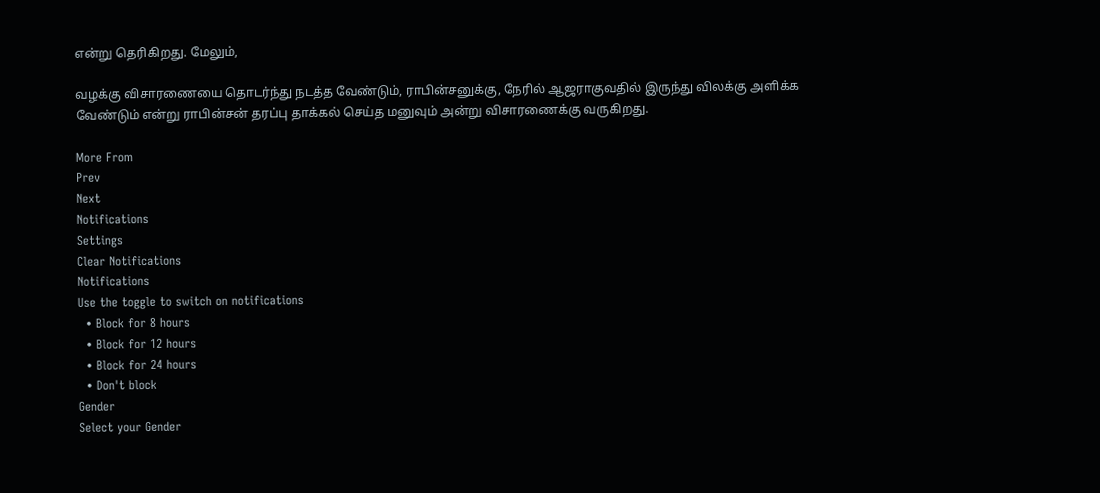என்று தெரிகிறது. மேலும்,

வழக்கு விசாரணையை தொடர்ந்து நடத்த வேண்டும், ராபின்சனுக்கு, நேரில் ஆஜராகுவதில் இருந்து விலக்கு அளிக்க வேண்டும் என்று ராபின்சன் தரப்பு தாக்கல் செய்த மனுவும் அன்று விசாரணைக்கு வருகிறது.

More From
Prev
Next
Notifications
Settings
Clear Notifications
Notifications
Use the toggle to switch on notifications
  • Block for 8 hours
  • Block for 12 hours
  • Block for 24 hours
  • Don't block
Gender
Select your Gender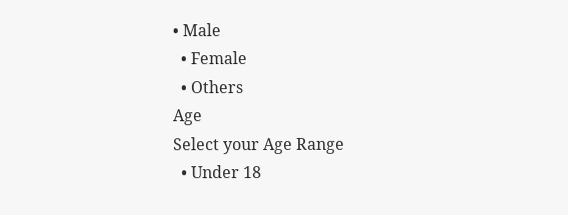• Male
  • Female
  • Others
Age
Select your Age Range
  • Under 18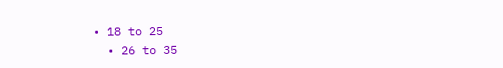• 18 to 25
  • 26 to 35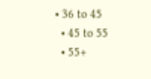• 36 to 45
  • 45 to 55
  • 55+